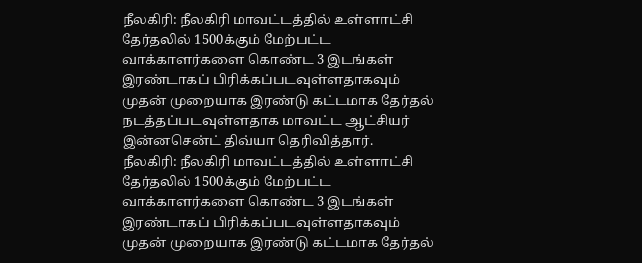நீலகிரி: நீலகிரி மாவட்டத்தில் உள்ளாட்சி தேர்தலில் 1500க்கும் மேற்பட்ட வாக்காளர்களை கொண்ட 3 இடங்கள் இரண்டாகப் பிரிக்கப்படவுள்ளதாகவும் முதன் முறையாக இரண்டு கட்டமாக தேர்தல் நடத்தப்படவுள்ளதாக மாவட்ட ஆட்சியர் இன்னசென்ட் திவ்யா தெரிவித்தார்.
நீலகிரி: நீலகிரி மாவட்டத்தில் உள்ளாட்சி தேர்தலில் 1500க்கும் மேற்பட்ட வாக்காளர்களை கொண்ட 3 இடங்கள் இரண்டாகப் பிரிக்கப்படவுள்ளதாகவும் முதன் முறையாக இரண்டு கட்டமாக தேர்தல்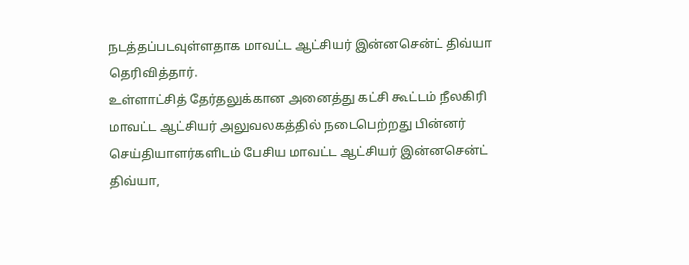நடத்தப்படவுள்ளதாக மாவட்ட ஆட்சியர் இன்னசென்ட் திவ்யா தெரிவித்தார்.
உள்ளாட்சித் தேர்தலுக்கான அனைத்து கட்சி கூட்டம் நீலகிரி மாவட்ட ஆட்சியர் அலுவலகத்தில் நடைபெற்றது பின்னர் செய்தியாளர்களிடம் பேசிய மாவட்ட ஆட்சியர் இன்னசென்ட் திவ்யா,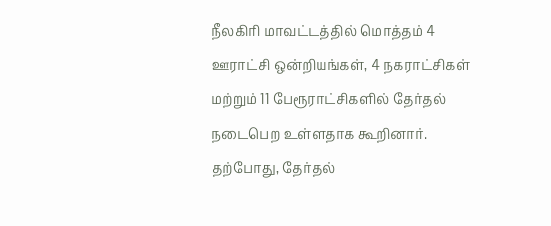நீலகிரி மாவட்டத்தில் மொத்தம் 4 ஊராட்சி ஒன்றியங்கள், 4 நகராட்சிகள் மற்றும் 11 பேரூராட்சிகளில் தேர்தல் நடைபெற உள்ளதாக கூறினார்.
தற்போது, தேர்தல்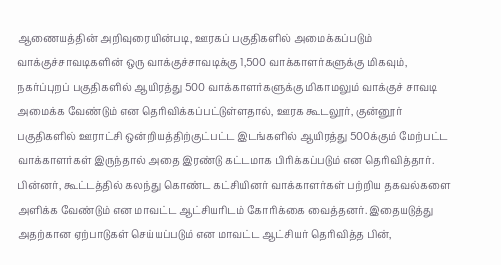ஆணையத்தின் அறிவுரையின்படி, ஊரகப் பகுதிகளில் அமைக்கப்படும் வாக்குச்சாவடிகளின் ஒரு வாக்குச்சாவடிக்கு 1,500 வாக்காளர்களுக்கு மிகவும், நகர்ப்புறப் பகுதிகளில் ஆயிரத்து 500 வாக்காளர்களுக்கு மிகாமலும் வாக்குச் சாவடி அமைக்க வேண்டும் என தெரிவிக்கப்பட்டுள்ளதால், ஊரக கூடலூர், குன்னூர் பகுதிகளில் ஊராட்சி ஒன்றியத்திற்குட்பட்ட இடங்களில் ஆயிரத்து 500க்கும் மேற்பட்ட வாக்காளர்கள் இருந்தால் அதை இரண்டு கட்டமாக பிரிக்கப்படும் என தெரிவித்தார்.
பின்னர், கூட்டத்தில் கலந்து கொண்ட கட்சியினர் வாக்காளர்கள் பற்றிய தகவல்களை அளிக்க வேண்டும் என மாவட்ட ஆட்சியரிடம் கோரிக்கை வைத்தனர். இதையடுத்து அதற்கான ஏற்பாடுகள் செய்யப்படும் என மாவட்ட ஆட்சியர் தெரிவித்த பின்,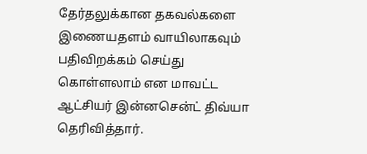தேர்தலுக்கான தகவல்களை இணையதளம் வாயிலாகவும் பதிவிறக்கம் செய்து கொள்ளலாம் என மாவட்ட ஆட்சியர் இன்னசென்ட் திவ்யா தெரிவித்தார்.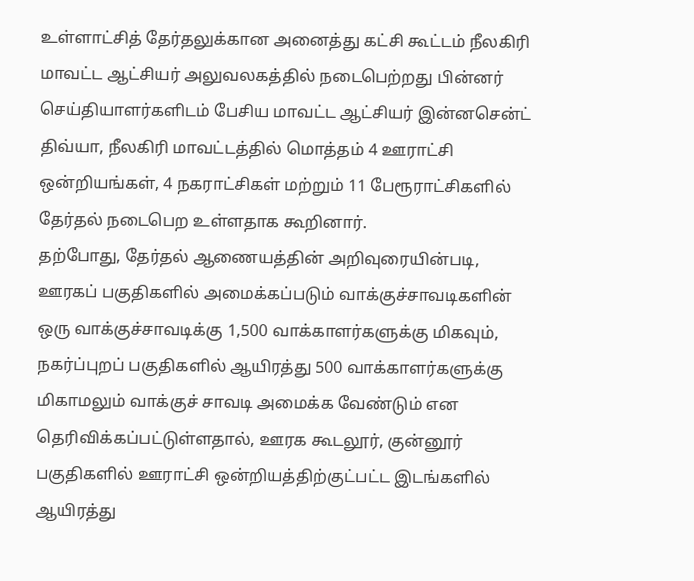உள்ளாட்சித் தேர்தலுக்கான அனைத்து கட்சி கூட்டம் நீலகிரி மாவட்ட ஆட்சியர் அலுவலகத்தில் நடைபெற்றது பின்னர் செய்தியாளர்களிடம் பேசிய மாவட்ட ஆட்சியர் இன்னசென்ட் திவ்யா, நீலகிரி மாவட்டத்தில் மொத்தம் 4 ஊராட்சி ஒன்றியங்கள், 4 நகராட்சிகள் மற்றும் 11 பேரூராட்சிகளில் தேர்தல் நடைபெற உள்ளதாக கூறினார்.
தற்போது, தேர்தல் ஆணையத்தின் அறிவுரையின்படி, ஊரகப் பகுதிகளில் அமைக்கப்படும் வாக்குச்சாவடிகளின் ஒரு வாக்குச்சாவடிக்கு 1,500 வாக்காளர்களுக்கு மிகவும், நகர்ப்புறப் பகுதிகளில் ஆயிரத்து 500 வாக்காளர்களுக்கு மிகாமலும் வாக்குச் சாவடி அமைக்க வேண்டும் என தெரிவிக்கப்பட்டுள்ளதால், ஊரக கூடலூர், குன்னூர் பகுதிகளில் ஊராட்சி ஒன்றியத்திற்குட்பட்ட இடங்களில் ஆயிரத்து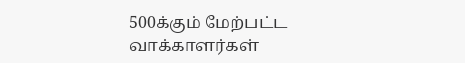500க்கும் மேற்பட்ட வாக்காளர்கள்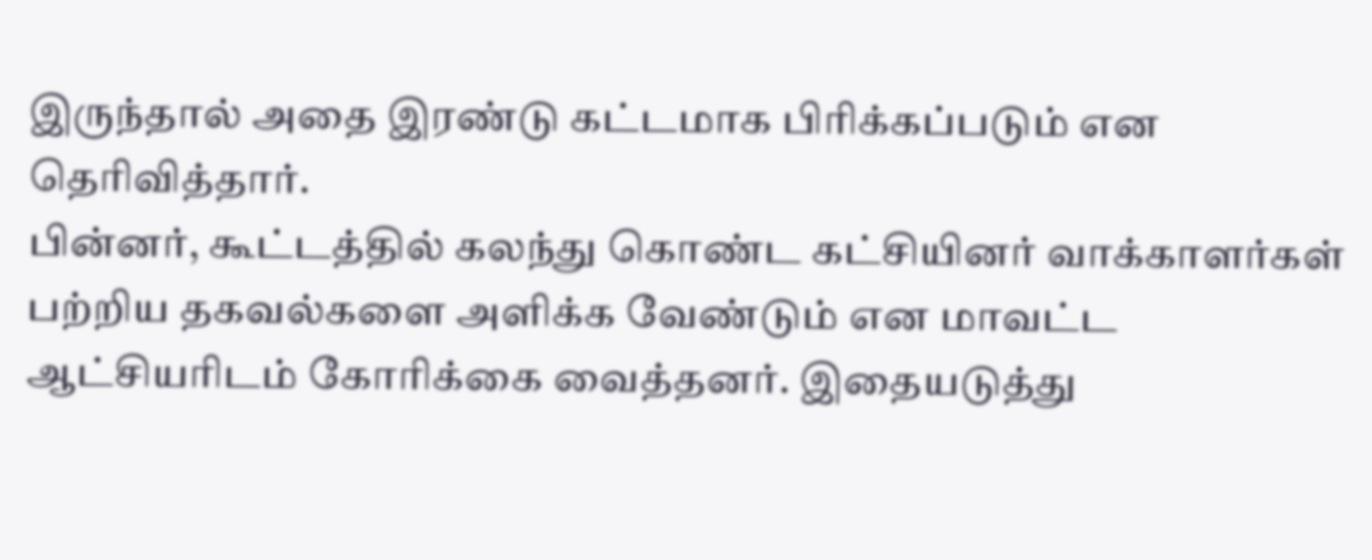இருந்தால் அதை இரண்டு கட்டமாக பிரிக்கப்படும் என தெரிவித்தார்.
பின்னர், கூட்டத்தில் கலந்து கொண்ட கட்சியினர் வாக்காளர்கள் பற்றிய தகவல்களை அளிக்க வேண்டும் என மாவட்ட ஆட்சியரிடம் கோரிக்கை வைத்தனர். இதையடுத்து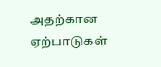அதற்கான ஏற்பாடுகள்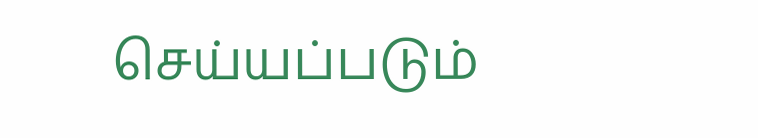செய்யப்படும்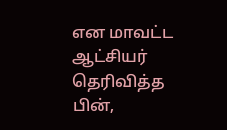என மாவட்ட ஆட்சியர் தெரிவித்த பின்,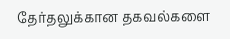தேர்தலுக்கான தகவல்களை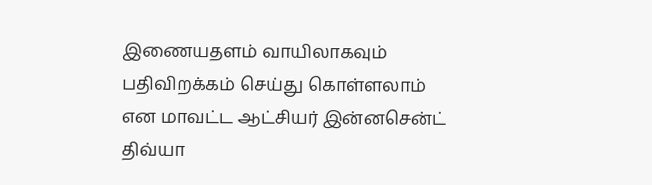இணையதளம் வாயிலாகவும் பதிவிறக்கம் செய்து கொள்ளலாம் என மாவட்ட ஆட்சியர் இன்னசென்ட் திவ்யா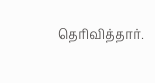தெரிவித்தார்.